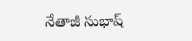నేతాజీ సుభాష్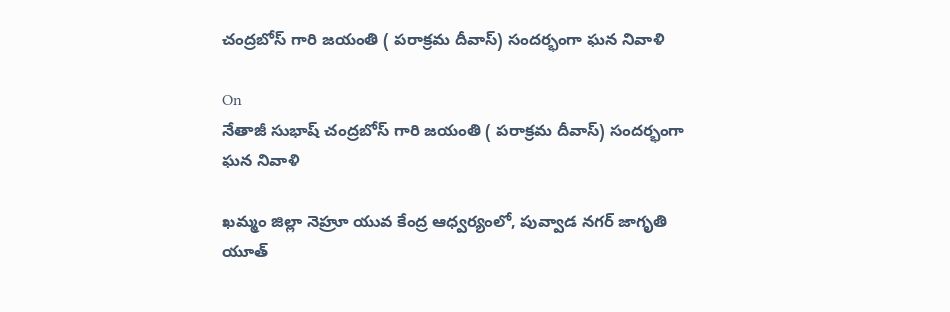చంద్రబోస్ గారి జయంతి ( పరాక్రమ దీవాస్) సందర్భంగా ఘన నివాళి

On
నేతాజీ సుభాష్ చంద్రబోస్ గారి జయంతి ( పరాక్రమ దీవాస్) సందర్భంగా ఘన నివాళి

ఖమ్మం జిల్లా నెహ్రూ యువ కేంద్ర ఆధ్వర్యంలో, పువ్వాడ నగర్ జాగృతి యూత్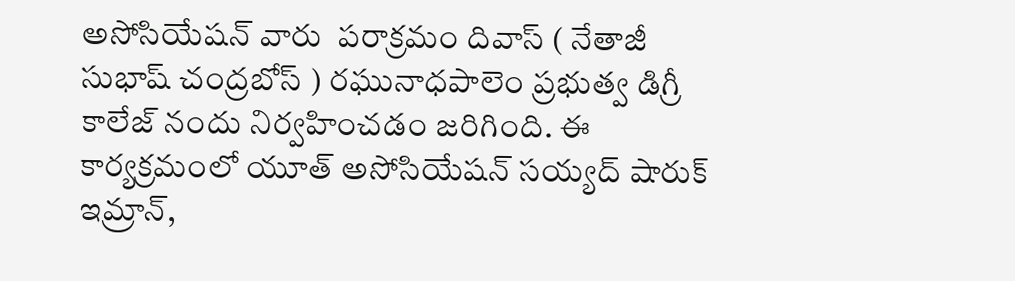అసోసియేషన్ వారు  పరాక్రమం దివాస్ ( నేతాజీ సుభాష్ చంద్రబోస్ ) రఘునాధపాలెం ప్రభుత్వ డిగ్రీ కాలేజ్ నందు నిర్వహించడం జరిగింది. ఈ కార్యక్రమంలో యూత్ అసోసియేషన్ సయ్యద్ షారుక్ ఇమ్రాన్,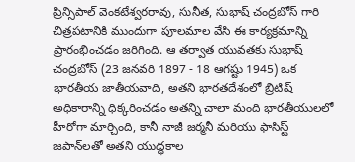ప్రిన్సిపాల్ వెంకటేశ్వరరావు, సునీత, సుభాష్ చంద్రబోస్ గారి చిత్రపటానికి ముందుగా పూలమాల వేసి ఈ కార్యక్రమాన్ని ప్రారంభించడం జరిగింది. ఆ తర్వాత యువతకు సుభాష్ చంద్రబోస్ (23 జనవరి 1897 - 18 ఆగష్టు 1945) ఒక భారతీయ జాతీయవాది, అతని భారతదేశంలో బ్రిటిష్ అధికారాన్ని ధిక్కరించడం అతన్ని చాలా మంది భారతీయులలో హీరోగా మార్చింది, కానీ నాజీ జర్మనీ మరియు ఫాసిస్ట్ జపాన్‌లతో అతని యుద్ధకాల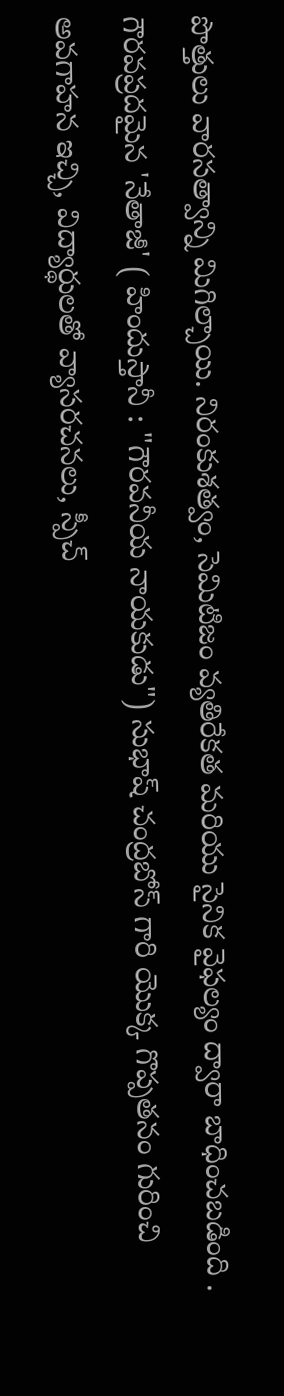పొత్తులు వారసత్వాన్ని మిగిల్చాయి. నిరంకుశత్వం, సెమిటిజం వ్యతిరేకత మరియు సైనిక వైఫల్యం ద్వారా బాధించబడింది . గౌరవప్రదమైన 'నేతాజీ' ( హిందుస్తానీ : "గౌరవనీయ నాయకుడు") సుభాష్ చంద్రబోస్ గారి యొక్క గొప్పతనం గురించి అవగాహన ఇచ్చి, విద్యార్థులతో వ్యాసరచనలు, స్పీచ్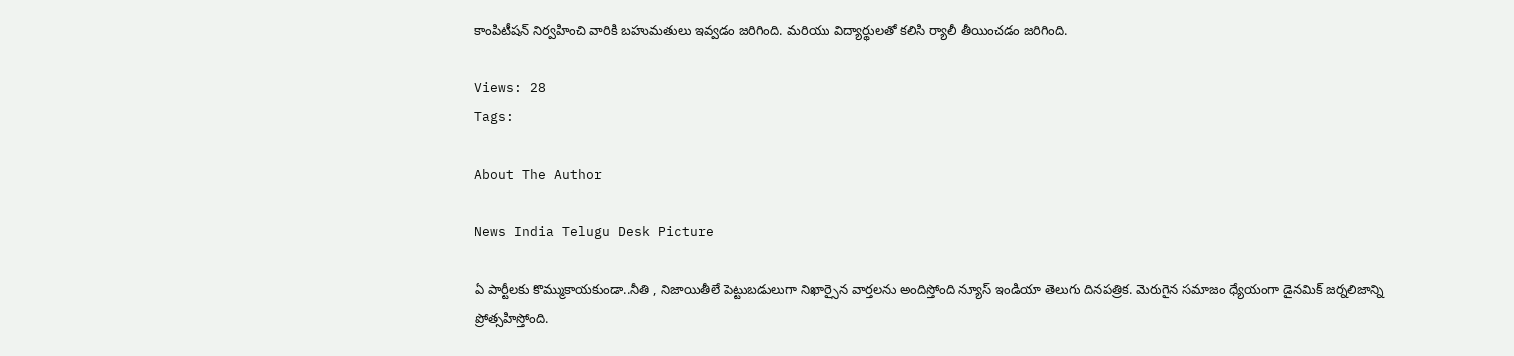కాంపిటీషన్ నిర్వహించి వారికి బహుమతులు ఇవ్వడం జరిగింది. మరియు విద్యార్థులతో కలిసి ర్యాలీ తీయించడం జరిగింది.

Views: 28
Tags:

About The Author

News India Telugu Desk Picture

ఏ పార్టీలకు కొమ్ముకాయకుండా..నీతి , నిజాయితీలే పెట్టుబడులుగా నిఖార్సైన వార్తలను అందిస్తోంది న్యూస్ ఇండియా తెలుగు దినపత్రిక. మెరుగైన సమాజం ధ్యేయంగా డైనమిక్ జర్నలిజాన్ని ప్రోత్సహిస్తోంది.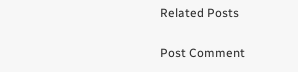Related Posts

Post Comment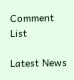Comment List

Latest News